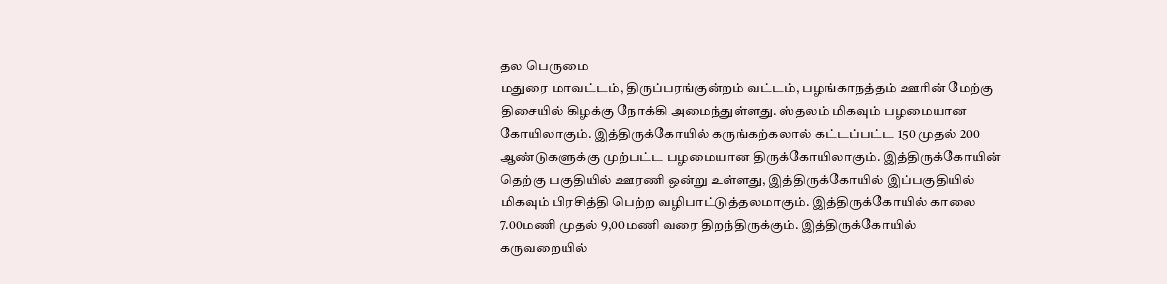தல பெருமை
மதுரை மாவட்டம், திருப்பரங்குன்றம் வட்டம், பழங்காநத்தம் ஊரின் மேற்கு திசையில் கிழக்கு நோக்கி அமைந்துள்ளது. ஸ்தலம் மிகவும் பழமையான கோயிலாகும். இத்திருக்கோயில் கருங்கற்கலால் கட்டப்பட்ட 150 முதல் 200 ஆண்டுகளுக்கு முற்பட்ட பழமையான திருக்கோயிலாகும். இத்திருக்கோயின் தெற்கு பகுதியில் ஊரணி ஒன்று உள்ளது, இத்திருக்கோயில் இப்பகுதியில் மிகவும் பிரசித்தி பெற்ற வழிபாட்டுத்தலமாகும். இத்திருக்கோயில் காலை 7.00மணி முதல் 9,00மணி வரை திறந்திருக்கும். இத்திருக்கோயில் கருவறையில்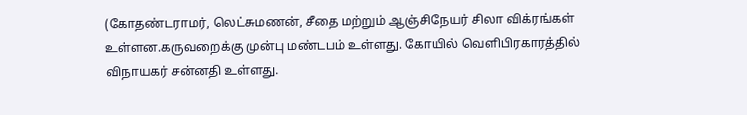(கோதண்டராமர், லெட்சுமணன், சீதை மற்றும் ஆஞ்சிநேயர் சிலா விக்ரங்கள் உள்ளன.கருவறைக்கு முன்பு மண்டபம் உள்ளது. கோயில் வெளிபிரகாரத்தில் விநாயகர் சன்னதி உள்ளது.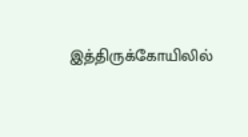இத்திருக்கோயிலில்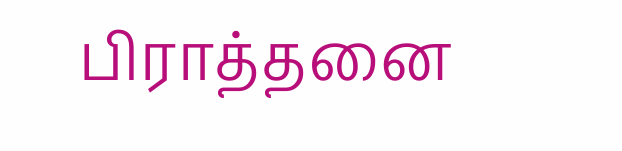பிராத்தனை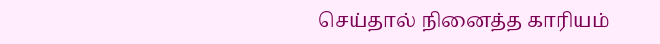செய்தால் நினைத்த காரியம்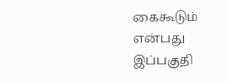கைகூடும் என்பது இப்பகுதி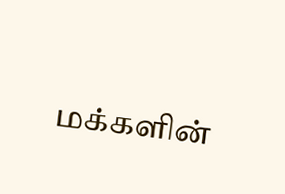மக்களின்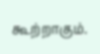கூற்றாகும்.